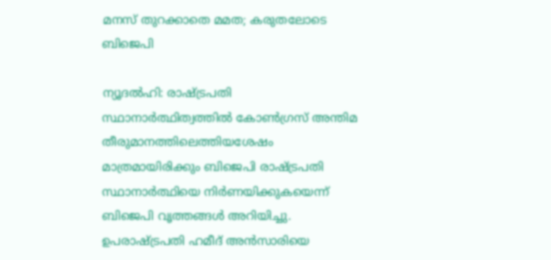മനസ്‌ തുറക്കാതെ മമത; കരുതലോടെ ബിജെപി

ന്യൂദല്‍ഹി: രാഷ്ട്രപതി സ്ഥാനാര്‍ത്ഥിത്വത്തില്‍ കോണ്‍ഗ്രസ്‌ അന്തിമ തീരുമാനത്തിലെത്തിയശേഷം മാത്രമായിരിക്കും ബിജെപി രാഷ്ട്രപതി സ്ഥാനാര്‍ത്ഥിയെ നിര്‍ണയിക്കുകയെന്ന്‌ ബിജെപി വൃത്തങ്ങള്‍ അറിയിച്ചു. ഉപരാഷ്ട്രപതി ഹമീദ്‌ അന്‍സാരിയെ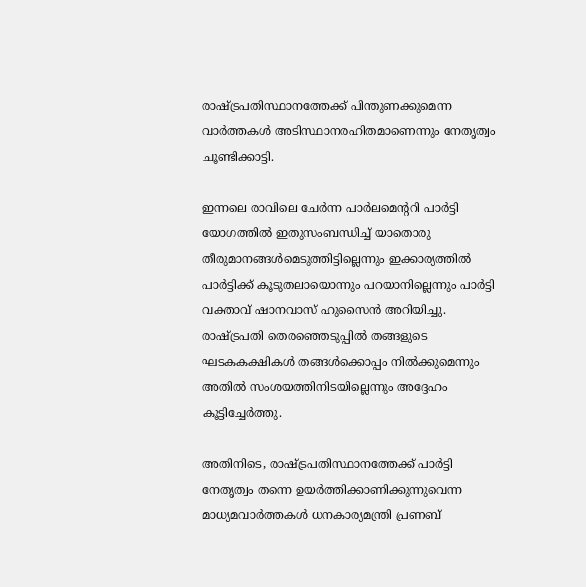രാഷ്ട്രപതിസ്ഥാനത്തേക്ക്‌ പിന്തുണക്കുമെന്ന വാര്‍ത്തകള്‍ അടിസ്ഥാനരഹിതമാണെന്നും നേതൃത്വം ചൂണ്ടിക്കാട്ടി.

ഇന്നലെ രാവിലെ ചേര്‍ന്ന പാര്‍ലമെന്ററി പാര്‍ട്ടി യോഗത്തില്‍ ഇതുസംബന്ധിച്ച്‌ യാതൊരു തീരുമാനങ്ങള്‍മെടുത്തിട്ടില്ലെന്നും ഇക്കാര്യത്തില്‍ പാര്‍ട്ടിക്ക്‌ കൂടുതലായൊന്നും പറയാനില്ലെന്നും പാര്‍ട്ടി വക്താവ്‌ ഷാനവാസ്‌ ഹുസൈന്‍ അറിയിച്ചു. രാഷ്ട്രപതി തെരഞ്ഞെടുപ്പില്‍ തങ്ങളുടെ ഘടകകക്ഷികള്‍ തങ്ങള്‍ക്കൊപ്പം നില്‍ക്കുമെന്നും അതില്‍ സംശയത്തിനിടയില്ലെന്നും അദ്ദേഹം കൂട്ടിച്ചേര്‍ത്തു.

അതിനിടെ, രാഷ്ട്രപതിസ്ഥാനത്തേക്ക്‌ പാര്‍ട്ടി നേതൃത്വം തന്നെ ഉയര്‍ത്തിക്കാണിക്കുന്നുവെന്ന മാധ്യമവാര്‍ത്തകള്‍ ധനകാര്യമന്ത്രി പ്രണബ്‌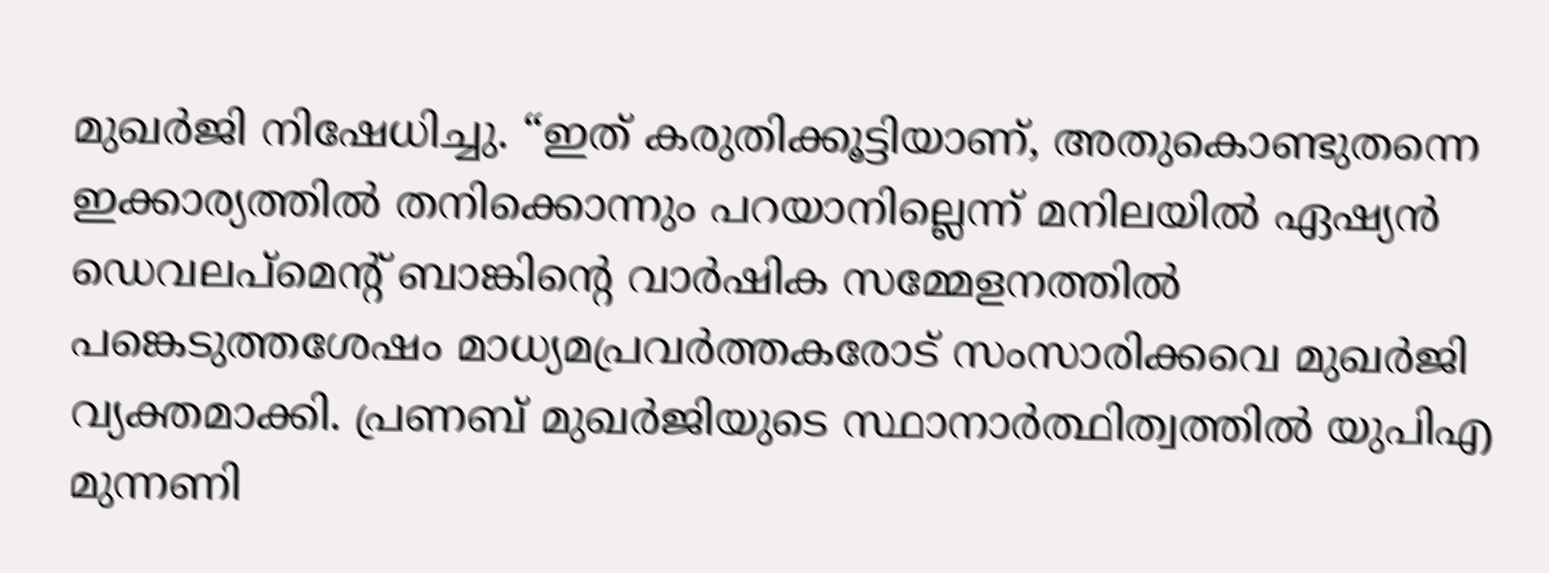മുഖര്‍ജി നിഷേധിച്ചു. “ഇത്‌ കരുതിക്കൂട്ടിയാണ്‌, അതുകൊണ്ടുതന്നെ ഇക്കാര്യത്തില്‍ തനിക്കൊന്നും പറയാനില്ലെന്ന്‌ മനിലയില്‍ ഏഷ്യന്‍ ഡെവലപ്മെന്റ്‌ ബാങ്കിന്റെ വാര്‍ഷിക സമ്മേളനത്തില്‍ പങ്കെടുത്തശേഷം മാധ്യമപ്രവര്‍ത്തകരോട്‌ സംസാരിക്കവെ മുഖര്‍ജി വ്യക്തമാക്കി. പ്രണബ്‌ മുഖര്‍ജിയുടെ സ്ഥാനാര്‍ത്ഥിത്വത്തില്‍ യുപിഎ മുന്നണി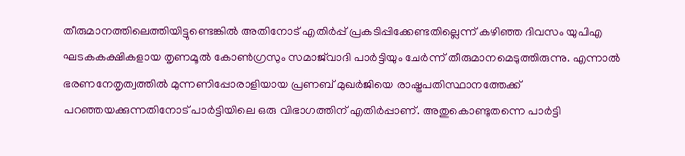തീരുമാനത്തിലെത്തിയിട്ടുണ്ടെങ്കില്‍ അതിനോട്‌ എതിര്‍പ്പ്‌ പ്രകടിപ്പിക്കേണ്ടതില്ലെന്ന്‌ കഴിഞ്ഞ ദിവസം യുപിഎ ഘടകകക്ഷികളായ തൃണമൂല്‍ കോണ്‍ഗ്രസും സമാജ്‌വാദി പാര്‍ട്ടിയും ചേര്‍ന്ന്‌ തീരുമാനമെടുത്തിരുന്നു. എന്നാല്‍ ഭരണനേതൃത്വത്തില്‍ മുന്നണിപ്പോരാളിയായ പ്രണബ്‌ മുഖര്‍ജിയെ രാഷ്ട്രപതിസ്ഥാനത്തേക്ക്‌ പറഞ്ഞയക്കുന്നതിനോട്‌ പാര്‍ട്ടിയിലെ ഒരു വിഭാഗത്തിന്‌ എതിര്‍പ്പാണ്‌. അതുകൊണ്ടുതന്നെ പാര്‍ട്ടി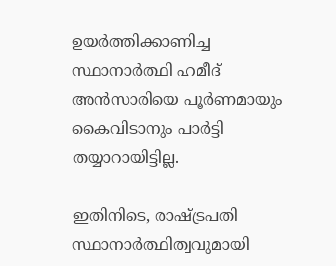ഉയര്‍ത്തിക്കാണിച്ച സ്ഥാനാര്‍ത്ഥി ഹമീദ്‌ അന്‍സാരിയെ പൂര്‍ണമായും കൈവിടാനും പാര്‍ട്ടി തയ്യാറായിട്ടില്ല.

ഇതിനിടെ, രാഷ്ട്രപതി സ്ഥാനാര്‍ത്ഥിത്വവുമായി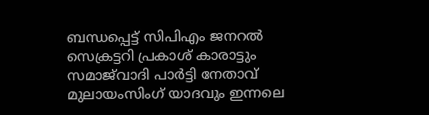ബന്ധപ്പെട്ട്‌ സിപിഎം ജനറല്‍ സെക്രട്ടറി പ്രകാശ്‌ കാരാട്ടും സമാജ്‌വാദി പാര്‍ട്ടി നേതാവ്‌ മുലായംസിംഗ്‌ യാദവും ഇന്നലെ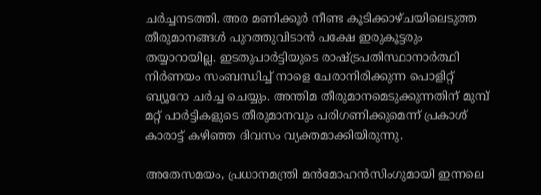ചര്‍ച്ചനടത്തി. അര മണിക്കൂര്‍ നീണ്ട കൂടിക്കാഴ്ചയിലെടുത്ത തീരുമാനങ്ങള്‍ പുറത്തുവിടാന്‍ പക്ഷേ ഇരുകൂട്ടരും തയ്യാറായില്ല. ഇടതുപാര്‍ട്ടിയുടെ രാഷ്ട്രപതിസ്ഥാനാര്‍ത്ഥി നിര്‍ണയം സംബന്ധിച്ച്‌ നാളെ ചേരാനിരിക്കുന്ന പൊളിറ്റ്‌ ബ്യൂറോ ചര്‍ച്ച ചെയ്യും. അന്തിമ തീരുമാനമെടുക്കുന്നതിന്‌ മുമ്പ്‌ മറ്റ്‌ പാര്‍ട്ടികളുടെ തീരുമാനവും പരിഗണിക്കുമെന്ന്‌ പ്രകാശ്‌ കാരാട്ട്‌ കഴിഞ്ഞ ദിവസം വ്യക്തമാക്കിയിരുന്നു.

അതേസമയം, പ്രധാനമന്ത്രി മന്‍മോഹന്‍സിംഗുമായി ഇന്നലെ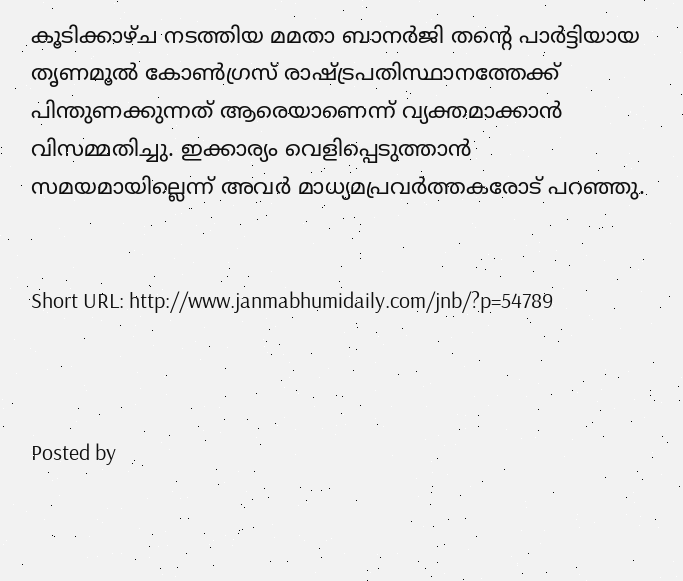കൂടിക്കാഴ്ച നടത്തിയ മമതാ ബാനര്‍ജി തന്റെ പാര്‍ട്ടിയായ തൃണമൂല്‍ കോണ്‍ഗ്രസ്‌ രാഷ്ട്രപതിസ്ഥാനത്തേക്ക്‌ പിന്തുണക്കുന്നത്‌ ആരെയാണെന്ന്‌ വ്യക്തമാക്കാന്‍ വിസമ്മതിച്ചു. ഇക്കാര്യം വെളിപ്പെടുത്താന്‍ സമയമായില്ലെന്ന്‌ അവര്‍ മാധ്യമപ്രവര്‍ത്തകരോട്‌ പറഞ്ഞു.


Short URL: http://www.janmabhumidaily.com/jnb/?p=54789



Posted by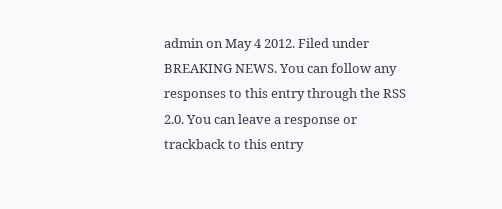admin on May 4 2012. Filed under BREAKING NEWS. You can follow any responses to this entry through the RSS 2.0. You can leave a response or trackback to this entry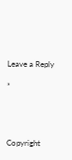Leave a Reply

*




Copyright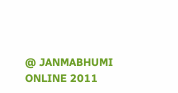@ JANMABHUMI ONLINE 2011